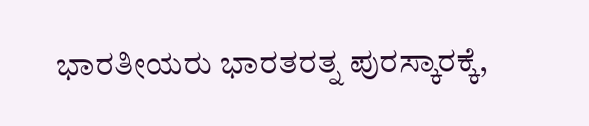ಭಾರತೀಯರು ಭಾರತರತ್ನ ಪುರಸ್ಕಾರಕ್ಕೆ,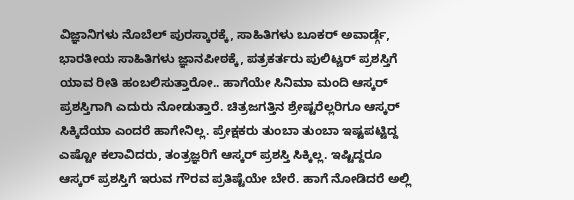ವಿಜ್ಞಾನಿಗಳು ನೊಬೆಲ್ ಪುರಸ್ಕಾರಕ್ಕೆ, ಸಾಹಿತಿಗಳು ಬೂಕರ್ ಅವಾರ್ಡ್ಗೆ, ಭಾರತೀಯ ಸಾಹಿತಿಗಳು ಜ್ಞಾನಪೀಠಕ್ಕೆ, ಪತ್ರಕರ್ತರು ಪುಲಿಟ್ಚರ್ ಪ್ರಶಸ್ತಿಗೆ ಯಾವ ರೀತಿ ಹಂಬಲಿಸುತ್ತಾರೋ.. ಹಾಗೆಯೇ ಸಿನಿಮಾ ಮಂದಿ ಆಸ್ಕರ್ ಪ್ರಶಸ್ತಿಗಾಗಿ ಎದುರು ನೋಡುತ್ತಾರೆ. ಚಿತ್ರಜಗತ್ತಿನ ಶ್ರೇಷ್ಟರೆಲ್ಲರಿಗೂ ಆಸ್ಕರ್ ಸಿಕ್ಕಿದೆಯಾ ಎಂದರೆ ಹಾಗೇನಿಲ್ಲ. ಪ್ರೇಕ್ಷಕರು ತುಂಬಾ ತುಂಬಾ ಇಷ್ಟಪಟ್ಟಿದ್ದ ಎಷ್ಟೋ ಕಲಾವಿದರು, ತಂತ್ರಜ್ಞರಿಗೆ ಆಸ್ಕರ್ ಪ್ರಶಸ್ತಿ ಸಿಕ್ಕಿಲ್ಲ. ಇಷ್ಟಿದ್ದರೂ ಆಸ್ಕರ್ ಪ್ರಶಸ್ತಿಗೆ ಇರುವ ಗೌರವ ಪ್ರತಿಷ್ಟೆಯೇ ಬೇರೆ. ಹಾಗೆ ನೋಡಿದರೆ ಅಲ್ಲಿ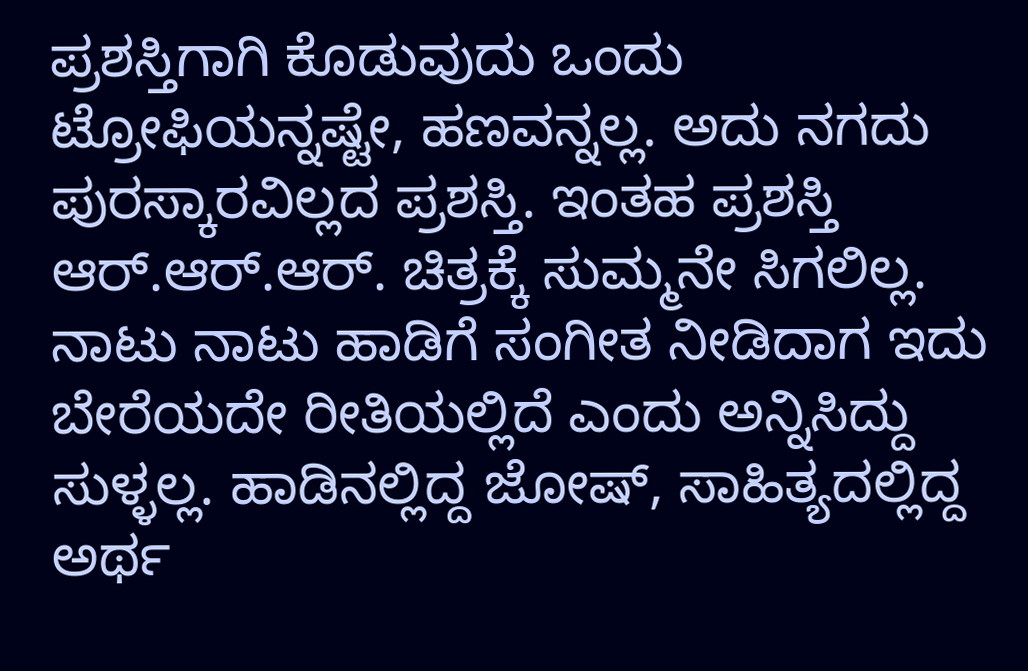ಪ್ರಶಸ್ತಿಗಾಗಿ ಕೊಡುವುದು ಒಂದು ಟ್ರೋಫಿಯನ್ನಷ್ಟೇ, ಹಣವನ್ನಲ್ಲ. ಅದು ನಗದು ಪುರಸ್ಕಾರವಿಲ್ಲದ ಪ್ರಶಸ್ತಿ. ಇಂತಹ ಪ್ರಶಸ್ತಿ ಆರ್.ಆರ್.ಆರ್. ಚಿತ್ರಕ್ಕೆ ಸುಮ್ಮನೇ ಸಿಗಲಿಲ್ಲ.
ನಾಟು ನಾಟು ಹಾಡಿಗೆ ಸಂಗೀತ ನೀಡಿದಾಗ ಇದು ಬೇರೆಯದೇ ರೀತಿಯಲ್ಲಿದೆ ಎಂದು ಅನ್ನಿಸಿದ್ದು ಸುಳ್ಳಲ್ಲ. ಹಾಡಿನಲ್ಲಿದ್ದ ಜೋಷ್, ಸಾಹಿತ್ಯದಲ್ಲಿದ್ದ ಅರ್ಥ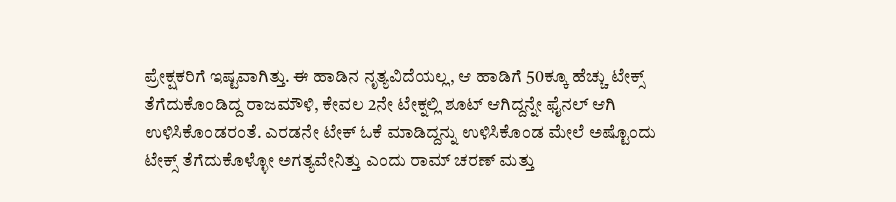ಪ್ರೇಕ್ಷಕರಿಗೆ ಇಷ್ಟವಾಗಿತ್ತು. ಈ ಹಾಡಿನ ನೃತ್ಯವಿದೆಯಲ್ಲ, ಆ ಹಾಡಿಗೆ 50ಕ್ಕೂ ಹೆಚ್ಚು ಟೇಕ್ಸ್ ತೆಗೆದುಕೊಂಡಿದ್ದ ರಾಜಮೌಳಿ, ಕೇವಲ 2ನೇ ಟೇಕ್ನಲ್ಲಿ ಶೂಟ್ ಆಗಿದ್ದನ್ನೇ ಫೈನಲ್ ಆಗಿ ಉಳಿಸಿಕೊಂಡರಂತೆ. ಎರಡನೇ ಟೇಕ್ ಓಕೆ ಮಾಡಿದ್ದನ್ನು ಉಳಿಸಿಕೊಂಡ ಮೇಲೆ ಅಷ್ಟೊಂದು ಟೇಕ್ಸ್ ತೆಗೆದುಕೊಳ್ಳೋ ಅಗತ್ಯವೇನಿತ್ತು ಎಂದು ರಾಮ್ ಚರಣ್ ಮತ್ತು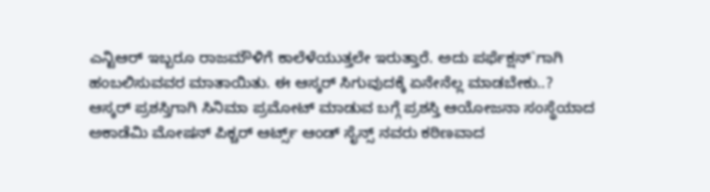ಎನ್ಟಿಆರ್ ಇಬ್ಬರೂ ರಾಜಮೌಳಿಗೆ ಕಾಲೆಳೆಯುತ್ತಲೇ ಇರುತ್ತಾರೆ. ಅದು ಪರ್ಫೆಕ್ಷನ್`ಗಾಗಿ ಹಂಬಲಿಸುವವರ ಮಾತಾಯಿತು. ಈ ಆಸ್ಕರ್ ಸಿಗುವುದಕ್ಕೆ ಏನೇನೆಲ್ಲ ಮಾಡಬೇಕು..?
ಆಸ್ಕರ್ ಪ್ರಶಸ್ತಿಗಾಗಿ ಸಿನಿಮಾ ಪ್ರಮೋಟ್ ಮಾಡುವ ಬಗ್ಗೆ ಪ್ರಶಸ್ತಿ ಆಯೋಜನಾ ಸಂಸ್ಥೆಯಾದ ಅಕಾಡೆಮಿ ಮೋಷನ್ ಪಿಕ್ಚರ್ ಆರ್ಟ್ಸ್ ಆಂಡ್ ಸೈನ್ಸ್ ನವರು ಕಠಿಣವಾದ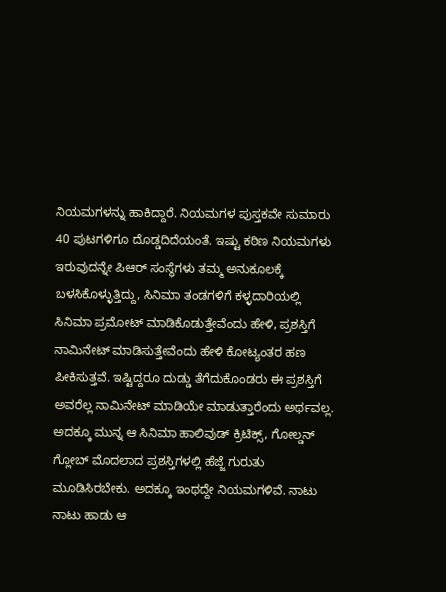ನಿಯಮಗಳನ್ನು ಹಾಕಿದ್ದಾರೆ. ನಿಯಮಗಳ ಪುಸ್ತಕವೇ ಸುಮಾರು 40 ಪುಟಗಳಿಗೂ ದೊಡ್ಡದಿದೆಯಂತೆ. ಇಷ್ಟು ಕಠಿಣ ನಿಯಮಗಳು ಇರುವುದನ್ನೇ ಪಿಆರ್ ಸಂಸ್ಥೆಗಳು ತಮ್ಮ ಅನುಕೂಲಕ್ಕೆ ಬಳಸಿಕೊಳ್ಳುತ್ತಿದ್ದು, ಸಿನಿಮಾ ತಂಡಗಳಿಗೆ ಕಳ್ಳದಾರಿಯಲ್ಲಿ ಸಿನಿಮಾ ಪ್ರಮೋಟ್ ಮಾಡಿಕೊಡುತ್ತೇವೆಂದು ಹೇಳಿ, ಪ್ರಶಸ್ತಿಗೆ ನಾಮಿನೇಟ್ ಮಾಡಿಸುತ್ತೇವೆಂದು ಹೇಳಿ ಕೋಟ್ಯಂತರ ಹಣ ಪೀಕಿಸುತ್ತವೆ. ಇಷ್ಟಿದ್ದರೂ ದುಡ್ಡು ತೆಗೆದುಕೊಂಡರು ಈ ಪ್ರಶಸ್ತಿಗೆ ಅವರೆಲ್ಲ ನಾಮಿನೇಟ್ ಮಾಡಿಯೇ ಮಾಡುತ್ತಾರೆಂದು ಅರ್ಥವಲ್ಲ. ಅದಕ್ಕೂ ಮುನ್ನ ಆ ಸಿನಿಮಾ ಹಾಲಿವುಡ್ ಕ್ರಿಟಿಕ್ಸ್, ಗೋಲ್ಡನ್ ಗ್ಲೋಬ್ ಮೊದಲಾದ ಪ್ರಶಸ್ತಿಗಳಲ್ಲಿ ಹೆಜ್ಜೆ ಗುರುತು ಮೂಡಿಸಿರಬೇಕು. ಅದಕ್ಕೂ ಇಂಥದ್ದೇ ನಿಯಮಗಳಿವೆ. ನಾಟು ನಾಟು ಹಾಡು ಆ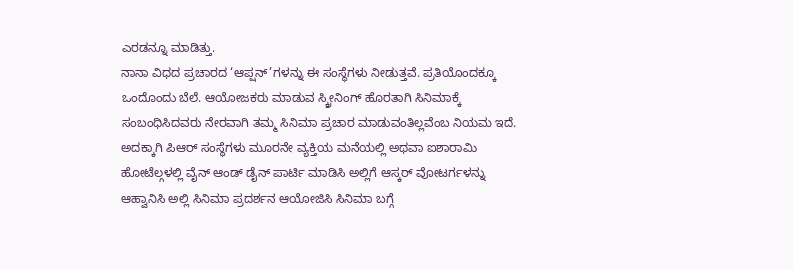ಎರಡನ್ನೂ ಮಾಡಿತ್ತು.
ನಾನಾ ವಿಧದ ಪ್ರಚಾರದ ‘ಆಪ್ಷನ್’ಗಳನ್ನು ಈ ಸಂಸ್ಥೆಗಳು ನೀಡುತ್ತವೆ. ಪ್ರತಿಯೊಂದಕ್ಕೂ ಒಂದೊಂದು ಬೆಲೆ. ಆಯೋಜಕರು ಮಾಡುವ ಸ್ಕ್ರೀನಿಂಗ್ ಹೊರತಾಗಿ ಸಿನಿಮಾಕ್ಕೆ ಸಂಬಂಧಿಸಿದವರು ನೇರವಾಗಿ ತಮ್ಮ ಸಿನಿಮಾ ಪ್ರಚಾರ ಮಾಡುವಂತಿಲ್ಲವೆಂಬ ನಿಯಮ ಇದೆ. ಅದಕ್ಕಾಗಿ ಪಿಆರ್ ಸಂಸ್ಥೆಗಳು ಮೂರನೇ ವ್ಯಕ್ತಿಯ ಮನೆಯಲ್ಲಿ ಅಥವಾ ಐಶಾರಾಮಿ ಹೋಟೆಲ್ಗಳಲ್ಲಿ ವೈನ್ ಆಂಡ್ ಡೈನ್ ಪಾರ್ಟಿ ಮಾಡಿಸಿ ಅಲ್ಲಿಗೆ ಆಸ್ಕರ್ ವೋಟರ್ಗಳನ್ನು ಆಹ್ವಾನಿಸಿ ಅಲ್ಲಿ ಸಿನಿಮಾ ಪ್ರದರ್ಶನ ಆಯೋಜಿಸಿ ಸಿನಿಮಾ ಬಗ್ಗೆ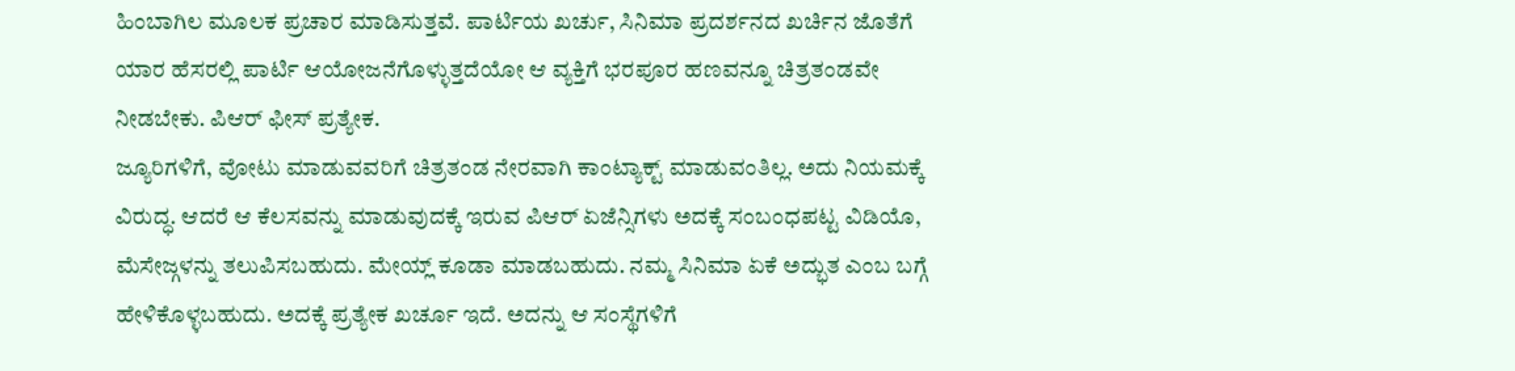ಹಿಂಬಾಗಿಲ ಮೂಲಕ ಪ್ರಚಾರ ಮಾಡಿಸುತ್ತವೆ. ಪಾರ್ಟಿಯ ಖರ್ಚು, ಸಿನಿಮಾ ಪ್ರದರ್ಶನದ ಖರ್ಚಿನ ಜೊತೆಗೆ ಯಾರ ಹೆಸರಲ್ಲಿ ಪಾರ್ಟಿ ಆಯೋಜನೆಗೊಳ್ಳುತ್ತದೆಯೋ ಆ ವ್ಯಕ್ತಿಗೆ ಭರಪೂರ ಹಣವನ್ನೂ ಚಿತ್ರತಂಡವೇ ನೀಡಬೇಕು. ಪಿಆರ್ ಫೀಸ್ ಪ್ರತ್ಯೇಕ.
ಜ್ಯೂರಿಗಳಿಗೆ, ವೋಟು ಮಾಡುವವರಿಗೆ ಚಿತ್ರತಂಡ ನೇರವಾಗಿ ಕಾಂಟ್ಯಾಕ್ಟ್ ಮಾಡುವಂತಿಲ್ಲ. ಅದು ನಿಯಮಕ್ಕೆ ವಿರುದ್ಧ. ಆದರೆ ಆ ಕೆಲಸವನ್ನು ಮಾಡುವುದಕ್ಕೆ ಇರುವ ಪಿಆರ್ ಏಜೆನ್ಸಿಗಳು ಅದಕ್ಕೆ ಸಂಬಂಧಪಟ್ಟ ವಿಡಿಯೊ, ಮೆಸೇಜ್ಗಳನ್ನು ತಲುಪಿಸಬಹುದು. ಮೇಯ್ಲ್ ಕೂಡಾ ಮಾಡಬಹುದು. ನಮ್ಮ ಸಿನಿಮಾ ಏಕೆ ಅದ್ಭುತ ಎಂಬ ಬಗ್ಗೆ ಹೇಳಿಕೊಳ್ಳಬಹುದು. ಅದಕ್ಕೆ ಪ್ರತ್ಯೇಕ ಖರ್ಚೂ ಇದೆ. ಅದನ್ನು ಆ ಸಂಸ್ಥೆಗಳಿಗೆ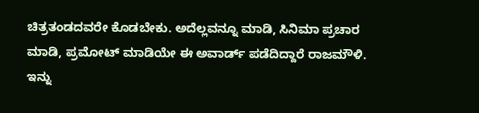ಚಿತ್ರತಂಡದವರೇ ಕೊಡಬೇಕು. ಅದೆಲ್ಲವನ್ನೂ ಮಾಡಿ, ಸಿನಿಮಾ ಪ್ರಚಾರ ಮಾಡಿ, ಪ್ರಮೋಟ್ ಮಾಡಿಯೇ ಈ ಅವಾರ್ಡ್ ಪಡೆದಿದ್ದಾರೆ ರಾಜಮೌಳಿ.
ಇನ್ನು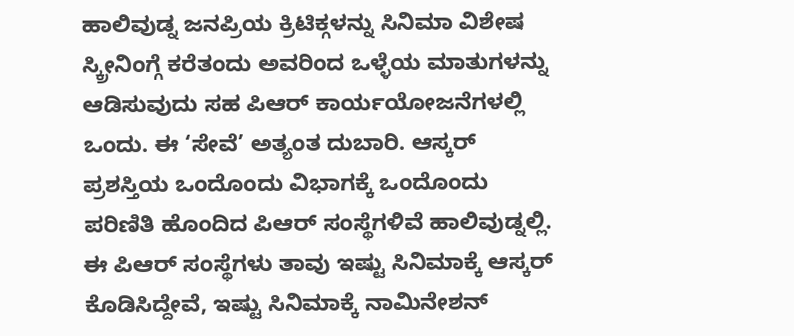ಹಾಲಿವುಡ್ನ ಜನಪ್ರಿಯ ಕ್ರಿಟಿಕ್ಗಳನ್ನು ಸಿನಿಮಾ ವಿಶೇಷ ಸ್ಕ್ರೀನಿಂಗ್ಗೆ ಕರೆತಂದು ಅವರಿಂದ ಒಳ್ಳೆಯ ಮಾತುಗಳನ್ನು ಆಡಿಸುವುದು ಸಹ ಪಿಆರ್ ಕಾರ್ಯಯೋಜನೆಗಳಲ್ಲಿ ಒಂದು. ಈ ‘ಸೇವೆ’ ಅತ್ಯಂತ ದುಬಾರಿ. ಆಸ್ಕರ್ ಪ್ರಶಸ್ತಿಯ ಒಂದೊಂದು ವಿಭಾಗಕ್ಕೆ ಒಂದೊಂದು ಪರಿಣಿತಿ ಹೊಂದಿದ ಪಿಆರ್ ಸಂಸ್ಥೆಗಳಿವೆ ಹಾಲಿವುಡ್ನಲ್ಲಿ. ಈ ಪಿಆರ್ ಸಂಸ್ಥೆಗಳು ತಾವು ಇಷ್ಟು ಸಿನಿಮಾಕ್ಕೆ ಆಸ್ಕರ್ ಕೊಡಿಸಿದ್ದೇವೆ, ಇಷ್ಟು ಸಿನಿಮಾಕ್ಕೆ ನಾಮಿನೇಶನ್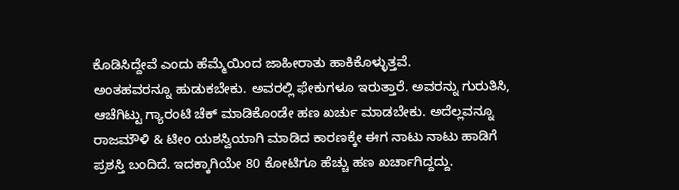ಕೊಡಿಸಿದ್ದೇವೆ ಎಂದು ಹೆಮ್ಮೆಯಿಂದ ಜಾಹೀರಾತು ಹಾಕಿಕೊಳ್ಳುತ್ತವೆ.
ಅಂತಹವರನ್ನೂ ಹುಡುಕಬೇಕು. ಅವರಲ್ಲಿ ಫೇಕುಗಳೂ ಇರುತ್ತಾರೆ. ಅವರನ್ನು ಗುರುತಿಸಿ, ಆಚೆಗಿಟ್ಟು ಗ್ಯಾರಂಟಿ ಚೆಕ್ ಮಾಡಿಕೊಂಡೇ ಹಣ ಖರ್ಚು ಮಾಡಬೇಕು. ಅದೆಲ್ಲವನ್ನೂ ರಾಜಮೌಳಿ & ಟೀಂ ಯಶಸ್ವಿಯಾಗಿ ಮಾಡಿದ ಕಾರಣಕ್ಕೇ ಈಗ ನಾಟು ನಾಟು ಹಾಡಿಗೆ ಪ್ರಶಸ್ತಿ ಬಂದಿದೆ. ಇದಕ್ಕಾಗಿಯೇ 80 ಕೋಟಿಗೂ ಹೆಚ್ಚು ಹಣ ಖರ್ಚಾಗಿದ್ದದ್ದು.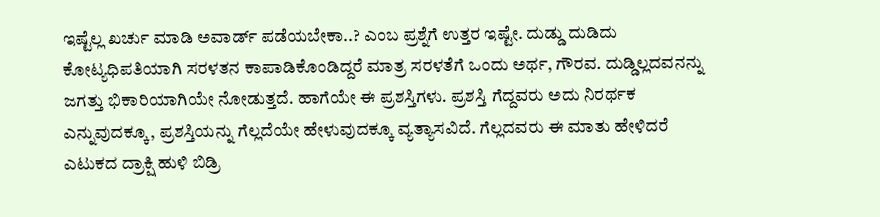ಇಷ್ಟೆಲ್ಲ ಖರ್ಚು ಮಾಡಿ ಅವಾರ್ಡ್ ಪಡೆಯಬೇಕಾ..? ಎಂಬ ಪ್ರಶ್ನೆಗೆ ಉತ್ತರ ಇಷ್ಟೇ. ದುಡ್ಡು ದುಡಿದು ಕೋಟ್ಯಧಿಪತಿಯಾಗಿ ಸರಳತನ ಕಾಪಾಡಿಕೊಂಡಿದ್ದರೆ ಮಾತ್ರ ಸರಳತೆಗೆ ಒಂದು ಅರ್ಥ, ಗೌರವ. ದುಡ್ಡಿಲ್ಲದವನನ್ನು ಜಗತ್ತು ಭಿಕಾರಿಯಾಗಿಯೇ ನೋಡುತ್ತದೆ. ಹಾಗೆಯೇ ಈ ಪ್ರಶಸ್ತಿಗಳು. ಪ್ರಶಸ್ತಿ ಗೆದ್ದವರು ಅದು ನಿರರ್ಥಕ ಎನ್ನುವುದಕ್ಕೂ, ಪ್ರಶಸ್ತಿಯನ್ನು ಗೆಲ್ಲದೆಯೇ ಹೇಳುವುದಕ್ಕೂ ವ್ಯತ್ಯಾಸವಿದೆ. ಗೆಲ್ಲದವರು ಈ ಮಾತು ಹೇಳಿದರೆ ಎಟುಕದ ದ್ರಾಕ್ಷಿ ಹುಳಿ ಬಿಡ್ರಿ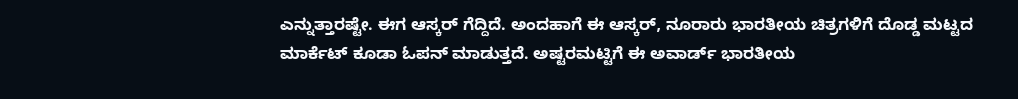ಎನ್ನುತ್ತಾರಷ್ಟೇ. ಈಗ ಆಸ್ಕರ್ ಗೆದ್ದಿದೆ. ಅಂದಹಾಗೆ ಈ ಆಸ್ಕರ್, ನೂರಾರು ಭಾರತೀಯ ಚಿತ್ರಗಳಿಗೆ ದೊಡ್ಡ ಮಟ್ಟದ ಮಾರ್ಕೆಟ್ ಕೂಡಾ ಓಪನ್ ಮಾಡುತ್ತದೆ. ಅಷ್ಟರಮಟ್ಟಿಗೆ ಈ ಅವಾರ್ಡ್ ಭಾರತೀಯ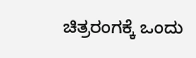ಚಿತ್ರರಂಗಕ್ಕೆ ಒಂದು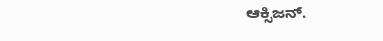ಆಕ್ಸಿಜನ್.